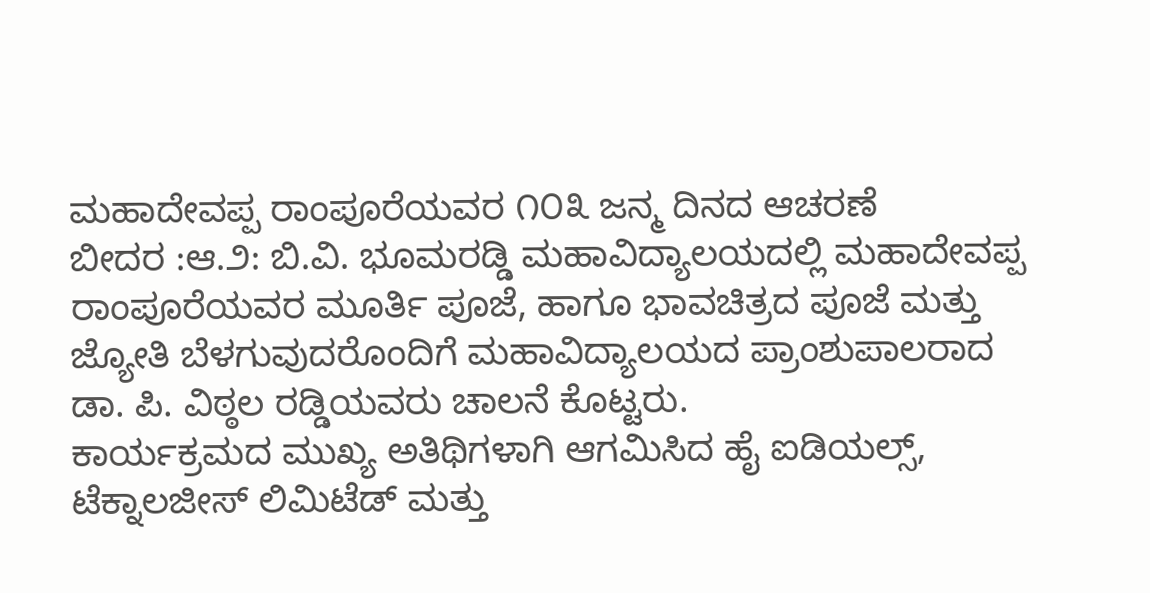ಮಹಾದೇವಪ್ಪ ರಾಂಪೂರೆಯವರ ೧೦೩ ಜನ್ಮ ದಿನದ ಆಚರಣೆ
ಬೀದರ :ಆ.೨: ಬಿ.ವಿ. ಭೂಮರಡ್ಡಿ ಮಹಾವಿದ್ಯಾಲಯದಲ್ಲಿ ಮಹಾದೇವಪ್ಪ ರಾಂಪೂರೆಯವರ ಮೂರ್ತಿ ಪೂಜೆ, ಹಾಗೂ ಭಾವಚಿತ್ರದ ಪೂಜೆ ಮತ್ತು ಜ್ಯೋತಿ ಬೆಳಗುವುದರೊಂದಿಗೆ ಮಹಾವಿದ್ಯಾಲಯದ ಪ್ರಾಂಶುಪಾಲರಾದ ಡಾ. ಪಿ. ವಿಠ್ಠಲ ರಡ್ಡಿಯವರು ಚಾಲನೆ ಕೊಟ್ಟರು.
ಕಾರ್ಯಕ್ರಮದ ಮುಖ್ಯ ಅತಿಥಿಗಳಾಗಿ ಆಗಮಿಸಿದ ಹೈ ಐಡಿಯಲ್ಸ್, ಟೆಕ್ನಾಲಜೀಸ್ ಲಿಮಿಟೆಡ್ ಮತ್ತು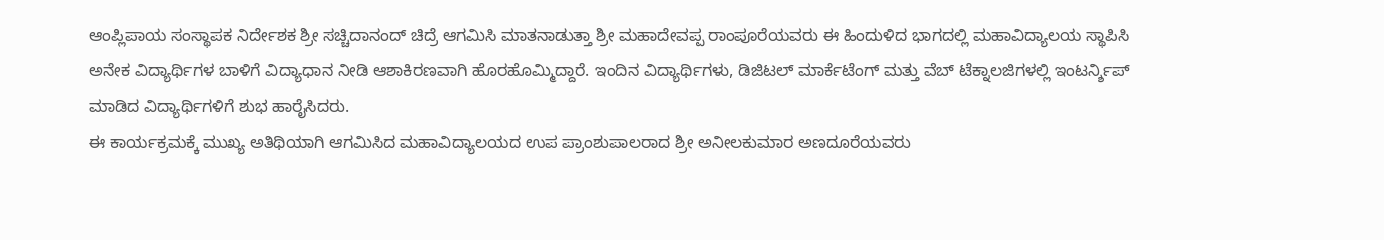ಆಂಪ್ಲಿಪಾಯ ಸಂಸ್ಥಾಪಕ ನಿರ್ದೇಶಕ ಶ್ರೀ ಸಚ್ಚಿದಾನಂದ್ ಚಿದ್ರೆ ಆಗಮಿಸಿ ಮಾತನಾಡುತ್ತಾ ಶ್ರೀ ಮಹಾದೇವಪ್ಪ ರಾಂಪೂರೆಯವರು ಈ ಹಿಂದುಳಿದ ಭಾಗದಲ್ಲಿ ಮಹಾವಿದ್ಯಾಲಯ ಸ್ಥಾಪಿಸಿ ಅನೇಕ ವಿದ್ಯಾರ್ಥಿಗಳ ಬಾಳಿಗೆ ವಿದ್ಯಾಧಾನ ನೀಡಿ ಆಶಾಕಿರಣವಾಗಿ ಹೊರಹೊಮ್ಮಿದ್ದಾರೆ. ಇಂದಿನ ವಿದ್ಯಾರ್ಥಿಗಳು, ಡಿಜಿಟಲ್ ಮಾರ್ಕೆಟೆಂಗ್ ಮತ್ತು ವೆಬ್ ಟೆಕ್ನಾಲಜಿಗಳಲ್ಲಿ ಇಂಟರ್ನ್ಶಿಪ್ ಮಾಡಿದ ವಿದ್ಯಾರ್ಥಿಗಳಿಗೆ ಶುಭ ಹಾರೈಸಿದರು.
ಈ ಕಾರ್ಯಕ್ರಮಕ್ಕೆ ಮುಖ್ಯ ಅತಿಥಿಯಾಗಿ ಆಗಮಿಸಿದ ಮಹಾವಿದ್ಯಾಲಯದ ಉಪ ಪ್ರಾಂಶುಪಾಲರಾದ ಶ್ರೀ ಅನೀಲಕುಮಾರ ಅಣದೂರೆಯವರು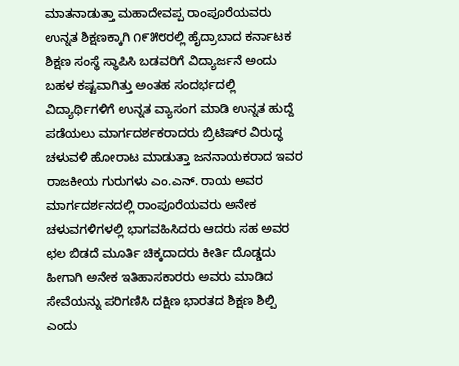ಮಾತನಾಡುತ್ತಾ ಮಹಾದೇವಪ್ಪ ರಾಂಪೂರೆಯವರು ಉನ್ನತ ಶಿಕ್ಷಣಕ್ಕಾಗಿ ೧೯೫೮ರಲ್ಲಿ ಹೈದ್ರಾಬಾದ ಕರ್ನಾಟಕ ಶಿಕ್ಷಣ ಸಂಸ್ಥೆ ಸ್ಥಾಪಿಸಿ ಬಡವರಿಗೆ ವಿದ್ಯಾರ್ಜನೆ ಅಂದು ಬಹಳ ಕಷ್ಟವಾಗಿತ್ತು ಅಂತಹ ಸಂದರ್ಭದಲ್ಲಿ ವಿದ್ಯಾರ್ಥಿಗಳಿಗೆ ಉನ್ನತ ವ್ಯಾಸಂಗ ಮಾಡಿ ಉನ್ನತ ಹುದ್ದೆ ಪಡೆಯಲು ಮಾರ್ಗದರ್ಶಕರಾದರು ಬ್ರಿಟಿಷ್‌ರ ವಿರುದ್ಧ ಚಳುವಳಿ ಹೋರಾಟ ಮಾಡುತ್ತಾ ಜನನಾಯಕರಾದ ಇವರ ರಾಜಕೀಯ ಗುರುಗಳು ಎಂ.ಎನ್. ರಾಯ ಅವರ ಮಾರ್ಗದರ್ಶನದಲ್ಲಿ ರಾಂಪೂರೆಯವರು ಅನೇಕ ಚಳುವಗಳಿಗಳಲ್ಲಿ ಭಾಗವಹಿಸಿದರು ಆದರು ಸಹ ಅವರ ಛಲ ಬಿಡದೆ ಮೂರ್ತಿ ಚಿಕ್ಕದಾದರು ಕೀರ್ತಿ ದೊಡ್ಡದು ಹೀಗಾಗಿ ಅನೇಕ ಇತಿಹಾಸಕಾರರು ಅವರು ಮಾಡಿದ ಸೇವೆಯನ್ನು ಪರಿಗಣಿಸಿ ದಕ್ಷಿಣ ಭಾರತದ ಶಿಕ್ಷಣ ಶಿಲ್ಪಿ ಎಂದು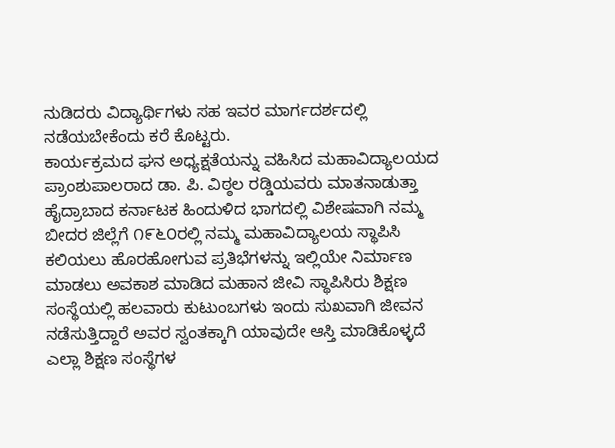ನುಡಿದರು ವಿದ್ಯಾರ್ಥಿಗಳು ಸಹ ಇವರ ಮಾರ್ಗದರ್ಶದಲ್ಲಿ ನಡೆಯಬೇಕೆಂದು ಕರೆ ಕೊಟ್ಟರು.
ಕಾರ್ಯಕ್ರಮದ ಘನ ಅಧ್ಯಕ್ಷತೆಯನ್ನು ವಹಿಸಿದ ಮಹಾವಿದ್ಯಾಲಯದ ಪ್ರಾಂಶುಪಾಲರಾದ ಡಾ. ಪಿ. ವಿಠ್ಠಲ ರಡ್ಡಿಯವರು ಮಾತನಾಡುತ್ತಾ ಹೈದ್ರಾಬಾದ ಕರ್ನಾಟಕ ಹಿಂದುಳಿದ ಭಾಗದಲ್ಲಿ ವಿಶೇಷವಾಗಿ ನಮ್ಮ ಬೀದರ ಜಿಲ್ಲೆಗೆ ೧೯೬೦ರಲ್ಲಿ ನಮ್ಮ ಮಹಾವಿದ್ಯಾಲಯ ಸ್ಥಾಪಿಸಿ ಕಲಿಯಲು ಹೊರಹೋಗುವ ಪ್ರತಿಭೆಗಳನ್ನು ಇಲ್ಲಿಯೇ ನಿರ್ಮಾಣ ಮಾಡಲು ಅವಕಾಶ ಮಾಡಿದ ಮಹಾನ ಜೀವಿ ಸ್ಥಾಪಿಸಿರು ಶಿಕ್ಷಣ ಸಂಸ್ಥೆಯಲ್ಲಿ ಹಲವಾರು ಕುಟುಂಬಗಳು ಇಂದು ಸುಖವಾಗಿ ಜೀವನ ನಡೆಸುತ್ತಿದ್ದಾರೆ ಅವರ ಸ್ವಂತಕ್ಕಾಗಿ ಯಾವುದೇ ಆಸ್ತಿ ಮಾಡಿಕೊಳ್ಳದೆ ಎಲ್ಲಾ ಶಿಕ್ಷಣ ಸಂಸ್ಥೆಗಳ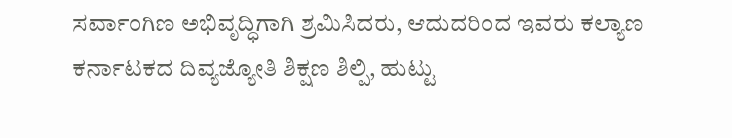ಸರ್ವಾಂಗಿಣ ಅಭಿವೃದ್ಧಿಗಾಗಿ ಶ್ರಮಿಸಿದರು, ಆದುದರಿಂದ ಇವರು ಕಲ್ಯಾಣ ಕರ್ನಾಟಕದ ದಿವ್ಯಜ್ಯೋತಿ ಶಿಕ್ಷಣ ಶಿಲ್ಪಿ, ಹುಟ್ಟು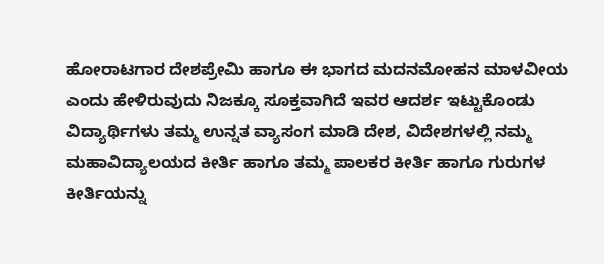ಹೋರಾಟಗಾರ ದೇಶಪ್ರೇಮಿ ಹಾಗೂ ಈ ಭಾಗದ ಮದನಮೋಹನ ಮಾಳವೀಯ ಎಂದು ಹೇಳಿರುವುದು ನಿಜಕ್ಕೂ ಸೂಕ್ತವಾಗಿದೆ ಇವರ ಆದರ್ಶ ಇಟ್ಟುಕೊಂಡು ವಿದ್ಯಾರ್ಥಿಗಳು ತಮ್ಮ ಉನ್ನತ ವ್ಯಾಸಂಗ ಮಾಡಿ ದೇಶ, ವಿದೇಶಗಳಲ್ಲಿ ನಮ್ಮ ಮಹಾವಿದ್ಯಾಲಯದ ಕೀರ್ತಿ ಹಾಗೂ ತಮ್ಮ ಪಾಲಕರ ಕೀರ್ತಿ ಹಾಗೂ ಗುರುಗಳ ಕೀರ್ತಿಯನ್ನು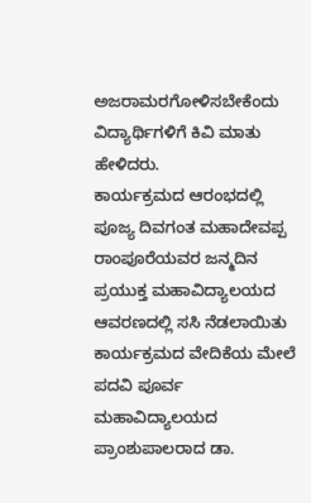ಅಜರಾಮರಗೋಳಿಸಬೇಕೆಂದು ವಿದ್ಯಾರ್ಥಿಗಳಿಗೆ ಕಿವಿ ಮಾತು ಹೇಳಿದರು.
ಕಾರ್ಯಕ್ರಮದ ಆರಂಭದಲ್ಲಿ ಪೂಜ್ಯ ದಿವಗಂತ ಮಹಾದೇವಪ್ಪ ರಾಂಪೂರೆಯವರ ಜನ್ಮದಿನ ಪ್ರಯುಕ್ತ ಮಹಾವಿದ್ಯಾಲಯದ ಆವರಣದಲ್ಲಿ ಸಸಿ ನೆಡಲಾಯಿತು
ಕಾರ್ಯಕ್ರಮದ ವೇದಿಕೆಯ ಮೇಲೆ ಪದವಿ ಪೂರ್ವ ಮಹಾವಿದ್ಯಾಲಯದ ಪ್ರಾಂಶುಪಾಲರಾದ ಡಾ.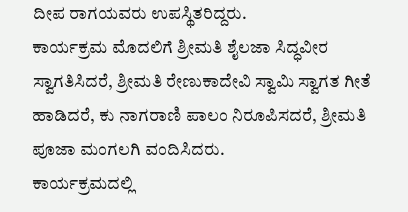ದೀಪ ರಾಗಯವರು ಉಪಸ್ಥಿತರಿದ್ದರು.
ಕಾರ್ಯಕ್ರಮ ಮೊದಲಿಗೆ ಶ್ರೀಮತಿ ಶೈಲಜಾ ಸಿದ್ಧವೀರ ಸ್ವಾಗತಿಸಿದರೆ, ಶ್ರೀಮತಿ ರೇಣುಕಾದೇವಿ ಸ್ವಾಮಿ ಸ್ವಾಗತ ಗೀತೆ ಹಾಡಿದರೆ, ಕು ನಾಗರಾಣಿ ಪಾಲಂ ನಿರೂಪಿಸದರೆ, ಶ್ರೀಮತಿ ಪೂಜಾ ಮಂಗಲಗಿ ವಂದಿಸಿದರು.
ಕಾರ್ಯಕ್ರಮದಲ್ಲಿ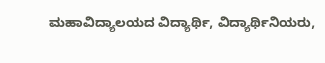ಮಹಾವಿದ್ಯಾಲಯದ ವಿದ್ಯಾರ್ಥಿ, ವಿದ್ಯಾರ್ಥಿನಿಯರು,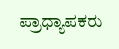ಪ್ರಾಧ್ಯಾಪಕರು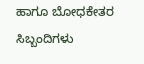ಹಾಗೂ ಬೋಧಕೇತರ ಸಿಬ್ಬಂದಿಗಳು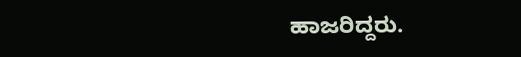ಹಾಜರಿದ್ದರು.